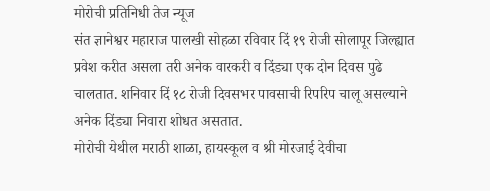मोरोची प्रतिनिधी तेज न्यूज
संत ज्ञानेश्वर महाराज पालखी सोहळा रविवार दिं १९ रोजी सोलापूर जिल्ह्यात प्रवेश करीत असला तरी अनेक वारकरी व दिंड्या एक दोन दिवस पुढे चालतात. शनिवार दिं १८ रोजी दिवसभर पावसाची रिपरिप चालू असल्याने अनेक दिंड्या निवारा शोधत असतात.
मोरोची येथील मराठी शाळा, हायस्कूल व श्री मोरजाई देवीचा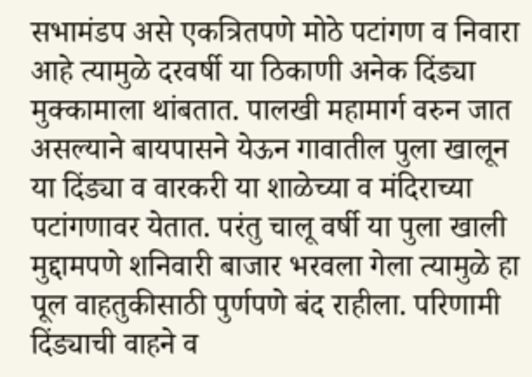सभामंडप असे एकत्रितपणे मोठे पटांगण व निवारा आहे त्यामुळे दरवर्षी या ठिकाणी अनेक दिंड्या मुक्कामाला थांबतात. पालखी महामार्ग वरुन जात असल्याने बायपासने येऊन गावातील पुला खालून या दिंड्या व वारकरी या शाळेच्या व मंदिराच्या पटांगणावर येतात. परंतु चालू वर्षी या पुला खाली मुद्दामपणे शनिवारी बाजार भरवला गेला त्यामुळे हा पूल वाहतुकीसाठी पुर्णपणे बंद राहीला. परिणामी दिंड्याची वाहने व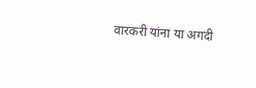वारकरी यांना या अगदी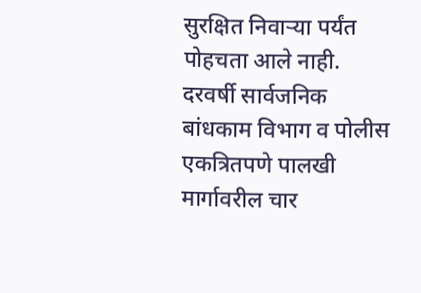सुरक्षित निवाऱ्या पर्यंत पोहचता आले नाही. दरवर्षी सार्वजनिक बांधकाम विभाग व पोलीस एकत्रितपणे पालखी मार्गावरील चार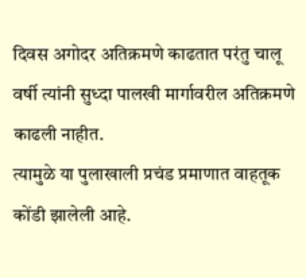दिवस अगोदर अतिक्रमणे काढतात परंतु चालू वर्षी त्यांनी सुध्दा पालखी मार्गावरील अतिक्रमणे काढली नाहीत.
त्यामुळे या पुलाखाली प्रचंड प्रमाणात वाहतूक कोंडी झालेली आहे.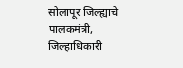सोलापूर जिल्ह्याचे पालकमंत्री, जिल्हाधिकारी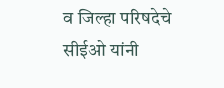व जिल्हा परिषदेचे सीईओ यांनी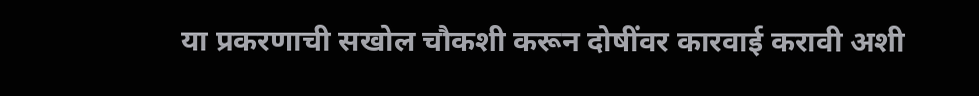या प्रकरणाची सखोल चौकशी करून दोषींवर कारवाई करावी अशी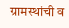ग्रामस्थांची व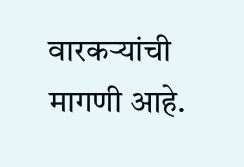वारकऱ्यांची मागणी आहे.